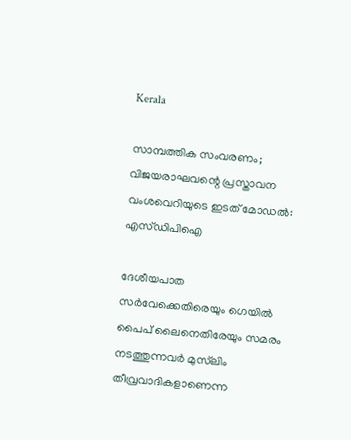Kerala

സാമ്പത്തിക സംവരണം; വിജയരാഘവന്റെ പ്രസ്താവന വംശവെറിയുടെ ഇടത് മോഡല്‍: എസ്ഡിപിഐ

ദേശീയപാത സര്‍വേക്കെതിരെയും ഗെയില്‍ പൈപ് ലൈനെതിരേയും സമരം നടത്തുന്നവര്‍ മുസ്‌ലിം തീവ്രവാദികളാണെന്ന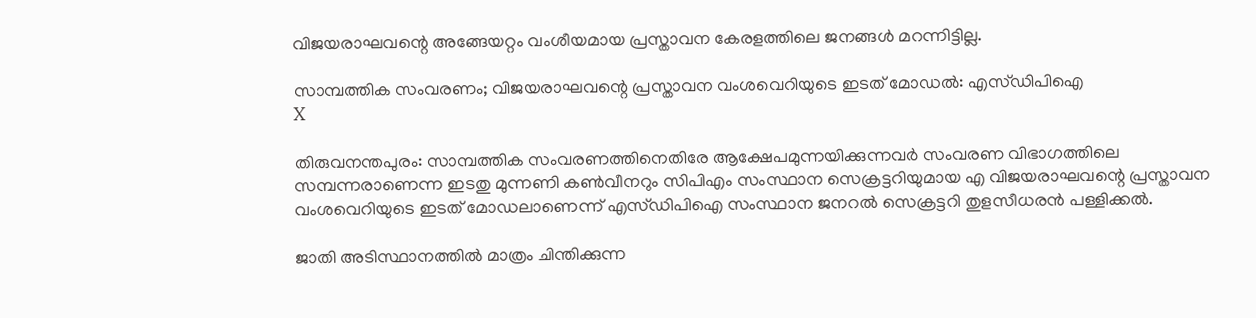വിജയരാഘവന്റെ അങ്ങേയറ്റം വംശീയമായ പ്രസ്താവന കേരളത്തിലെ ജനങ്ങള്‍ മറന്നിട്ടില്ല.

സാമ്പത്തിക സംവരണം; വിജയരാഘവന്റെ പ്രസ്താവന വംശവെറിയുടെ ഇടത് മോഡല്‍: എസ്ഡിപിഐ
X

തിരുവനന്തപുരം: സാമ്പത്തിക സംവരണത്തിനെതിരേ ആക്ഷേപമുന്നയിക്കുന്നവര്‍ സംവരണ വിഭാഗത്തിലെ സമ്പന്നരാണെന്ന ഇടതു മുന്നണി കണ്‍വീനറും സിപിഎം സംസ്ഥാന സെക്രട്ടറിയുമായ എ വിജയരാഘവന്റെ പ്രസ്താവന വംശവെറിയുടെ ഇടത് മോഡലാണെന്ന് എസ്ഡിപിഐ സംസ്ഥാന ജനറല്‍ സെക്രട്ടറി തുളസീധരന്‍ പള്ളിക്കല്‍.

ജാതി അടിസ്ഥാനത്തില്‍ മാത്രം ചിന്തിക്കുന്ന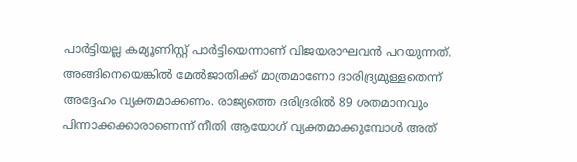പാര്‍ട്ടിയല്ല കമ്യൂണിസ്റ്റ് പാര്‍ട്ടിയെന്നാണ് വിജയരാഘവന്‍ പറയുന്നത്. അങ്ങിനെയെങ്കില്‍ മേല്‍ജാതിക്ക് മാത്രമാണോ ദാരിദ്ര്യമുള്ളതെന്ന് അദ്ദേഹം വ്യക്തമാക്കണം. രാജ്യത്തെ ദരിദ്രരില്‍ 89 ശതമാനവും പിന്നാക്കക്കാരാണെന്ന് നീതി ആയോഗ് വ്യക്തമാക്കുമ്പോള്‍ അത്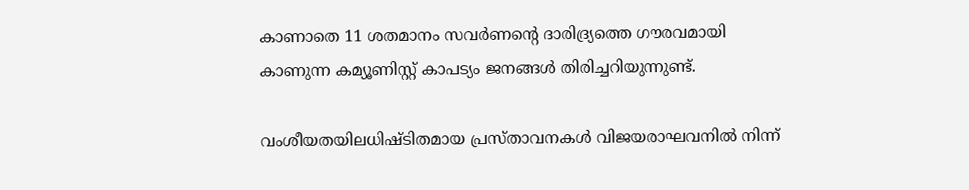കാണാതെ 11 ശതമാനം സവര്‍ണന്റെ ദാരിദ്ര്യത്തെ ഗൗരവമായി കാണുന്ന കമ്യൂണിസ്റ്റ് കാപട്യം ജനങ്ങള്‍ തിരിച്ചറിയുന്നുണ്ട്.

വംശീയതയിലധിഷ്ടിതമായ പ്രസ്താവനകള്‍ വിജയരാഘവനില്‍ നിന്ന്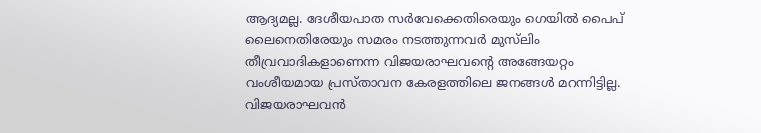ആദ്യമല്ല. ദേശീയപാത സര്‍വേക്കെതിരെയും ഗെയില്‍ പൈപ് ലൈനെതിരേയും സമരം നടത്തുന്നവര്‍ മുസ്‌ലിം തീവ്രവാദികളാണെന്ന വിജയരാഘവന്റെ അങ്ങേയറ്റം വംശീയമായ പ്രസ്താവന കേരളത്തിലെ ജനങ്ങള്‍ മറന്നിട്ടില്ല. വിജയരാഘവന്‍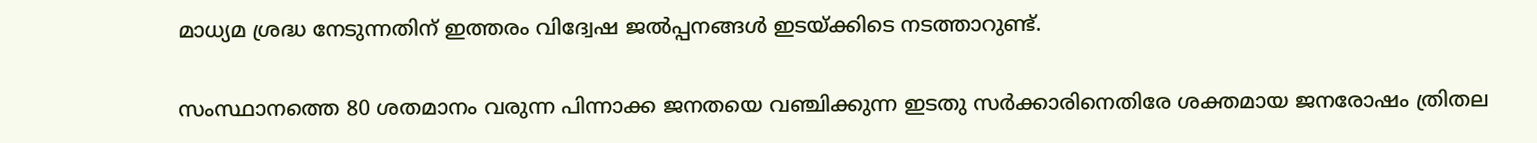മാധ്യമ ശ്രദ്ധ നേടുന്നതിന് ഇത്തരം വിദ്വേഷ ജല്‍പ്പനങ്ങള്‍ ഇടയ്ക്കിടെ നടത്താറുണ്ട്.

സംസ്ഥാനത്തെ 80 ശതമാനം വരുന്ന പിന്നാക്ക ജനതയെ വഞ്ചിക്കുന്ന ഇടതു സര്‍ക്കാരിനെതിരേ ശക്തമായ ജനരോഷം ത്രിതല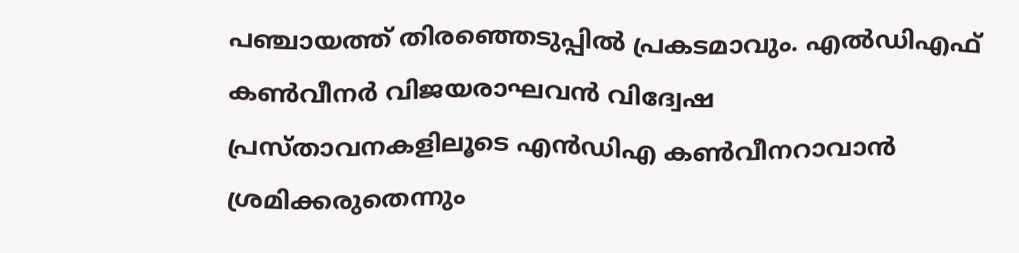പഞ്ചായത്ത് തിരഞ്ഞെടുപ്പില്‍ പ്രകടമാവും. എല്‍ഡിഎഫ് കണ്‍വീനര്‍ വിജയരാഘവന്‍ വിദ്വേഷ പ്രസ്താവനകളിലൂടെ എന്‍ഡിഎ കണ്‍വീനറാവാന്‍ ശ്രമിക്കരുതെന്നും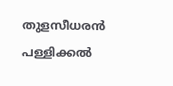തുളസീധരന്‍ പള്ളിക്കല്‍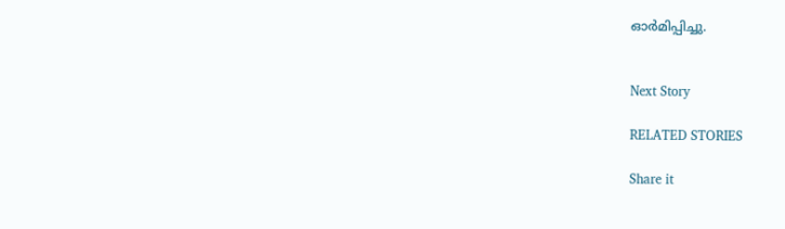ഓര്‍മിപ്പിച്ചു.


Next Story

RELATED STORIES

Share it